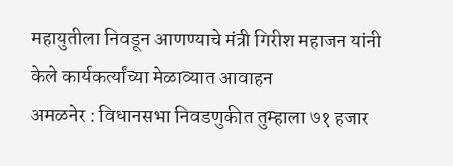महायुतीला निवडून आणण्याचे मंत्री गिरीश महाजन यांनी केले कार्यकर्त्यांच्या मेळाव्यात आवाहन
अमळनेर : विधानसभा निवडणुकीत तुम्हाला ७१ हजार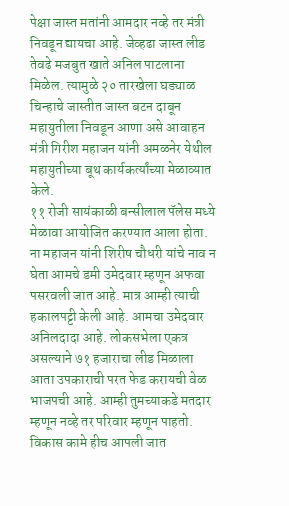पेक्षा जास्त मतांनी आमदार नव्हे तर मंत्री निवडून द्यायचा आहे. जेव्हढा जास्त लीड तेवढे मजबुत खाते अनिल पाटलाना मिळेल. त्यामुळे २० तारखेला घड्याळ चिन्हाचे जास्तीत जास्त बटन दाबून महायुतीला निवडून आणा असे आवाहन मंत्री गिरीश महाजन यांनी अमळनेर येथील महायुतीच्या बूथ कार्यकर्त्यांच्या मेळाव्यात केले.
११ रोजी सायंकाळी बन्सीलाल पॅलेस मध्ये मेळावा आयोजित करण्यात आला होता. ना महाजन यांनी शिरीष चौधरी यांचे नाव न घेता आमचे डमी उमेदवार म्हणून अफवा पसरवली जात आहे. मात्र आम्ही त्याची हकालपट्टी केली आहे. आमचा उमेदवार अनिलदादा आहे. लोकसभेला एकत्र असल्याने ७१ हजाराचा लीड मिळाला आता उपकाराची परत फेड करायची वेळ भाजपची आहे. आम्ही तुमच्याकडे मतदार म्हणून नव्हे तर परिवार म्हणून पाहतो. विकास कामे हीच आपली जात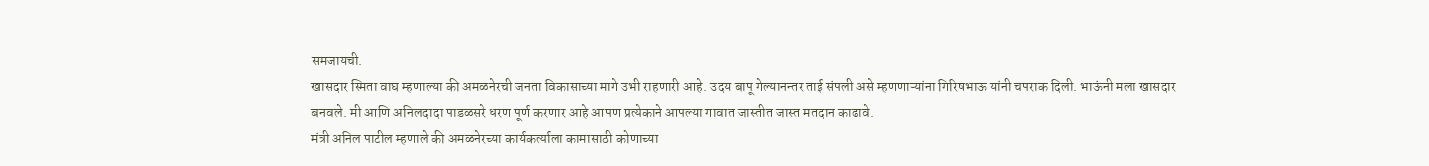समजायची.
खासदार स्मिता वाघ म्हणाल्या की अमळनेरची जनता विकासाच्या मागे उभी राहणारी आहे. उदय बापू गेल्यानन्तर ताई संपली असे म्हणणाऱ्यांना गिरिषभाऊ यांनी चपराक दिली. भाऊंनी मला खासदार बनवले. मी आणि अनिलदादा पाडळसरे धरण पूर्ण करणार आहे आपण प्रत्येकाने आपल्या गावात जास्तीत जास्त मतदान काढावे.
मंत्री अनिल पाटील म्हणाले की अमळनेरच्या कार्यकर्त्याला कामासाठी कोणाच्या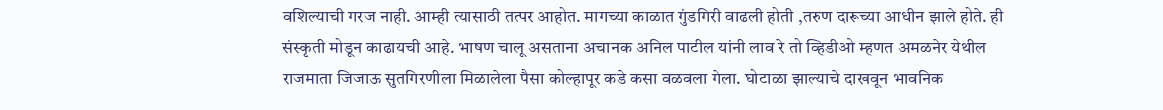वशिल्याची गरज नाही. आम्ही त्यासाठी तत्पर आहोत. मागच्या काळात गुंडगिरी वाढली होती ,तरुण दारूच्या आधीन झाले होते. ही संस्कृती मोडून काढायची आहे. भाषण चालू असताना अचानक अनिल पाटील यांनी लाव रे तो व्हिडीओ म्हणत अमळनेर येथील राजमाता जिजाऊ सुतगिरणीला मिळालेला पैसा कोल्हापूर कडे कसा वळवला गेला. घोटाळा झाल्याचे दाखवून भावनिक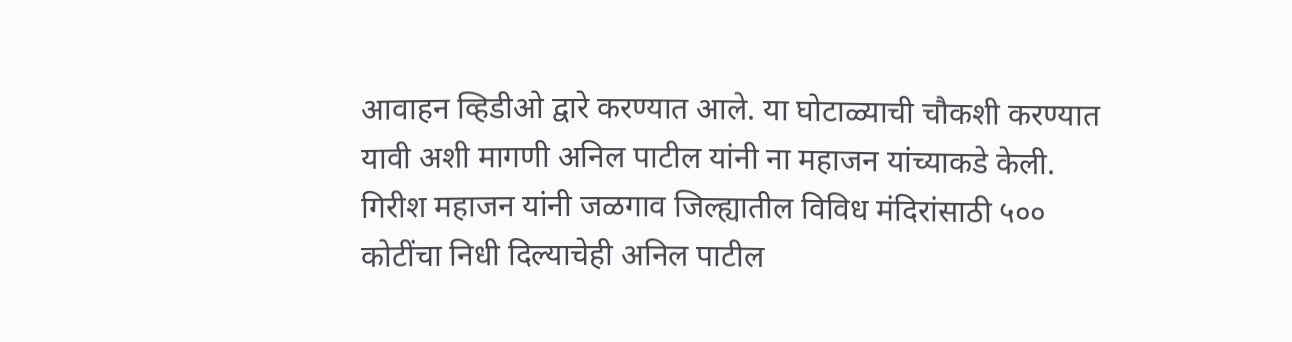आवाहन व्हिडीओ द्वारे करण्यात आले. या घोटाळ्याची चौकशी करण्यात यावी अशी मागणी अनिल पाटील यांनी ना महाजन यांच्याकडे केली. गिरीश महाजन यांनी जळगाव जिल्ह्यातील विविध मंदिरांसाठी ५०० कोटींचा निधी दिल्याचेही अनिल पाटील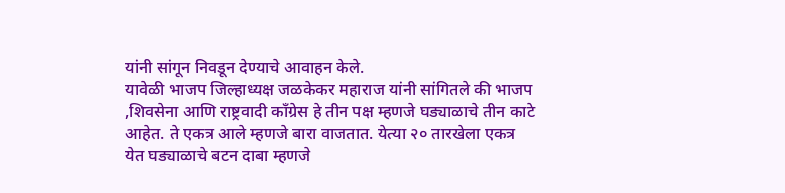यांनी सांगून निवडून देण्याचे आवाहन केले.
यावेळी भाजप जिल्हाध्यक्ष जळकेकर महाराज यांनी सांगितले की भाजप ,शिवसेना आणि राष्ट्रवादी काँग्रेस हे तीन पक्ष म्हणजे घड्याळाचे तीन काटे आहेत. ते एकत्र आले म्हणजे बारा वाजतात. येत्या २० तारखेला एकत्र येत घड्याळाचे बटन दाबा म्हणजे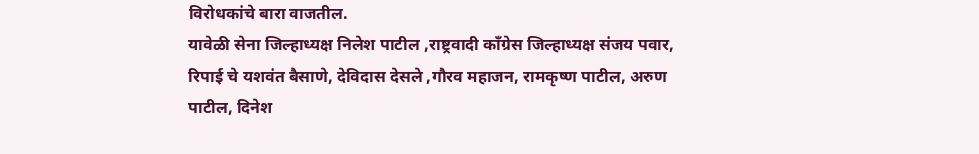विरोधकांचे बारा वाजतील.
यावेळी सेना जिल्हाध्यक्ष निलेश पाटील ,राष्ट्रवादी काँग्रेस जिल्हाध्यक्ष संजय पवार, रिपाई चे यशवंत बैसाणे, देविदास देसले ,गौरव महाजन, रामकृष्ण पाटील, अरुण पाटील, दिनेश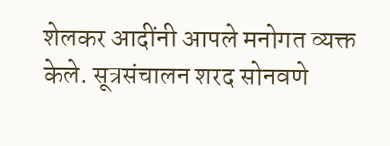शेलकर आदींनी आपले मनोगत व्यक्त केले. सूत्रसंचालन शरद सोनवणे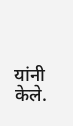यांनी केले.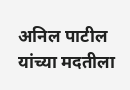अनिल पाटील यांच्या मदतीला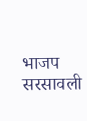भाजप सरसावली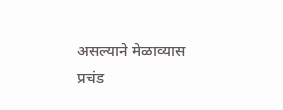असल्याने मेळाव्यास प्रचंड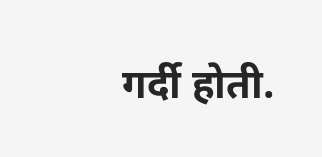गर्दी होती.